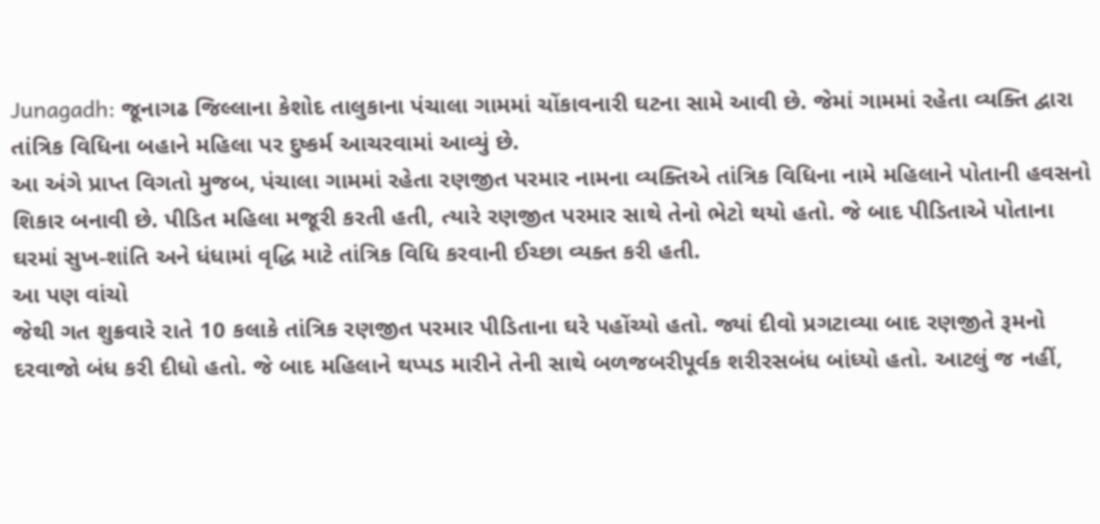Junagadh: જૂનાગઢ જિલ્લાના કેશોદ તાલુકાના પંચાલા ગામમાં ચોંકાવનારી ઘટના સામે આવી છે. જેમાં ગામમાં રહેતા વ્યક્તિ દ્વારા તાંત્રિક વિધિના બહાને મહિલા પર દુષ્કર્મ આચરવામાં આવ્યું છે.
આ અંગે પ્રાપ્ત વિગતો મુજબ, પંચાલા ગામમાં રહેતા રણજીત પરમાર નામના વ્યક્તિએ તાંત્રિક વિધિના નામે મહિલાને પોતાની હવસનો શિકાર બનાવી છે. પીડિત મહિલા મજૂરી કરતી હતી, ત્યારે રણજીત પરમાર સાથે તેનો ભેટો થયો હતો. જે બાદ પીડિતાએ પોતાના ઘરમાં સુખ-શાંતિ અને ધંધામાં વૃદ્ધિ માટે તાંત્રિક વિધિ કરવાની ઈચ્છા વ્યક્ત કરી હતી.
આ પણ વાંચો
જેથી ગત શુક્રવારે રાતે 10 કલાકે તાંત્રિક રણજીત પરમાર પીડિતાના ઘરે પહોંચ્યો હતો. જ્યાં દીવો પ્રગટાવ્યા બાદ રણજીતે રૂમનો દરવાજો બંધ કરી દીધો હતો. જે બાદ મહિલાને થપ્પડ મારીને તેની સાથે બળજબરીપૂર્વક શરીરસબંધ બાંધ્યો હતો. આટલું જ નહીં,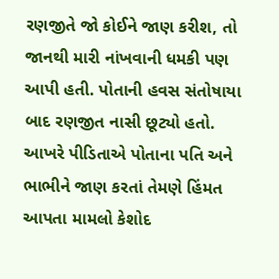રણજીતે જો કોઈને જાણ કરીશ, તો જાનથી મારી નાંખવાની ધમકી પણ આપી હતી. પોતાની હવસ સંતોષાયા બાદ રણજીત નાસી છૂટ્યો હતો.
આખરે પીડિતાએ પોતાના પતિ અને ભાભીને જાણ કરતાં તેમણે હિંમત આપતા મામલો કેશોદ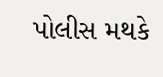પોલીસ મથકે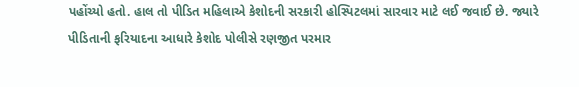પહોંચ્યો હતો. હાલ તો પીડિત મહિલાએ કેશોદની સરકારી હોસ્પિટલમાં સારવાર માટે લઈ જવાઈ છે. જ્યારે પીડિતાની ફરિયાદના આધારે કેશોદ પોલીસે રણજીત પરમાર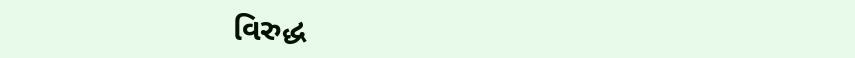વિરુદ્ધ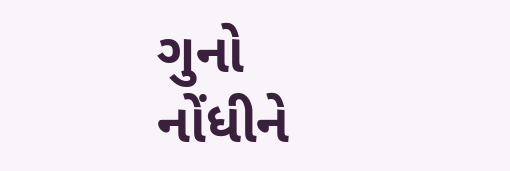ગુનો નોંધીને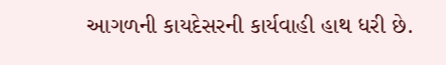આગળની કાયદેસરની કાર્યવાહી હાથ ધરી છે.